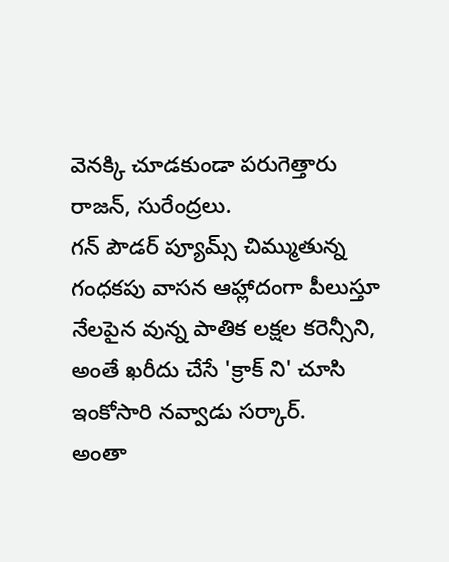వెనక్కి చూడకుండా పరుగెత్తారు రాజన్, సురేంద్రలు.
గన్ పౌడర్ ప్యూమ్స్ చిమ్ముతున్న గంధకపు వాసన ఆహ్లాదంగా పీలుస్తూ నేలపైన వున్న పాతిక లక్షల కరెన్సీని, అంతే ఖరీదు చేసే 'క్రాక్ ని' చూసి ఇంకోసారి నవ్వాడు సర్కార్.
అంతా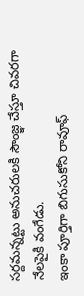సర్దమన్నట్టు అనుచరులకి సౌంజ్ఞ చేస్తూ చివరగా నేలపైకి వంగేడు.
ఇంకా పూర్తిగా బిగుసుకోని రావూఫ్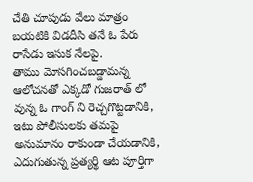చేతి చూపుడు వేలు మాత్రం బయటికి విడదీసి తనే ఓ పేరు రాసేడు ఇసుక నేలపై.
తాము మోసగించబడ్డామన్న ఆలోచనతో ఎక్కడో గుజరాత్ లో వున్న ఓ గాంగ్ ని రెచ్చగొట్టడానికి, ఇటు పోలీసులకు తమపై అనుమానం రాకుండా చేయడానికి, ఎదుగుతున్న ప్రత్యర్థి ఆట పూర్తిగా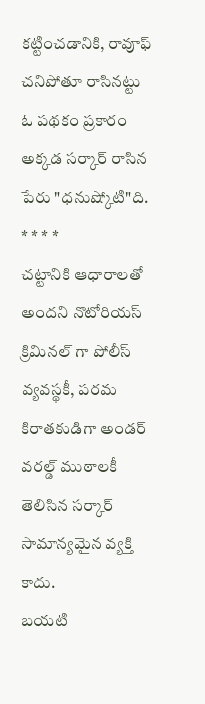కట్టించడానికి, రావూఫ్ చనిపోతూ రాసినట్టు ఓ పథకం ప్రకారం అక్కడ సర్కార్ రాసిన పేరు "ధనుష్కోటి"ది.
* * * *
చట్టానికి ఆధారాలతో అందని నొటోరియస్ క్రిమినల్ గా పోలీస్ వ్యవస్థకీ, పరమ కిరాతకుడిగా అండర్ వరల్డ్ ముఠాలకీ తెలిసిన సర్కార్ సామాన్యమైన వ్యక్తి కాదు.
బయటి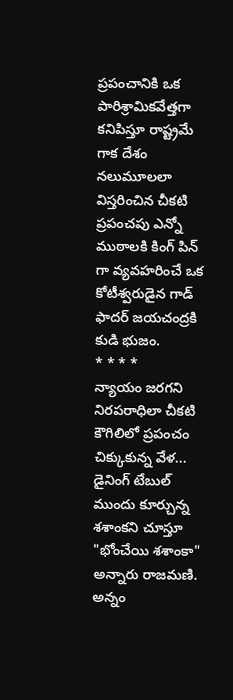ప్రపంచానికి ఒక పారిశ్రామికవేత్తగా కనిపిస్తూ రాష్ట్రమే గాక దేశం నలుమూలలా విస్తరించిన చీకటి ప్రపంచపు ఎన్నో ముఠాలకి కింగ్ పిన్ గా వ్యవహరించే ఒక కోటీశ్వరుడైన గాడ్ ఫాదర్ జయచంద్రకి కుడి భుజం.
* * * *
న్యాయం జరగని నిరపరాధిలా చీకటి కౌగిలిలో ప్రపంచం చిక్కుకున్న వేళ...
డైనింగ్ టేబుల్ ముందు కూర్చున్న శశాంకని చూస్తూ "భోంచేయి శశాంకా" అన్నారు రాజమణి.
అన్నం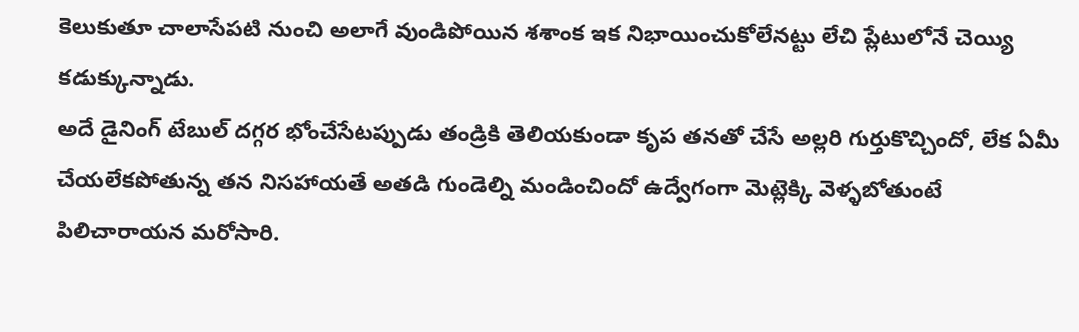కెలుకుతూ చాలాసేపటి నుంచి అలాగే వుండిపోయిన శశాంక ఇక నిభాయించుకోలేనట్టు లేచి ప్లేటులోనే చెయ్యి కడుక్కున్నాడు.
అదే డైనింగ్ టేబుల్ దగ్గర భోంచేసేటప్పుడు తండ్రికి తెలియకుండా కృప తనతో చేసే అల్లరి గుర్తుకొచ్చిందో, లేక ఏమీ చేయలేకపోతున్న తన నిసహాయతే అతడి గుండెల్ని మండించిందో ఉద్వేగంగా మెట్లెక్కి వెళ్ళబోతుంటే పిలిచారాయన మరోసారి.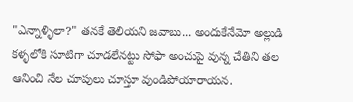"ఎన్నాళ్ళిలా?" తనకే తెలియని జవాబు... అందుకేనేమో అల్లుడి కళ్ళలోకి సూటిగా చూడలేనట్టు సోఫా అంచుపై వున్న చేతిని తల ఆనించి నేల చూపులు చూస్తూ వుండిపోయారాయన.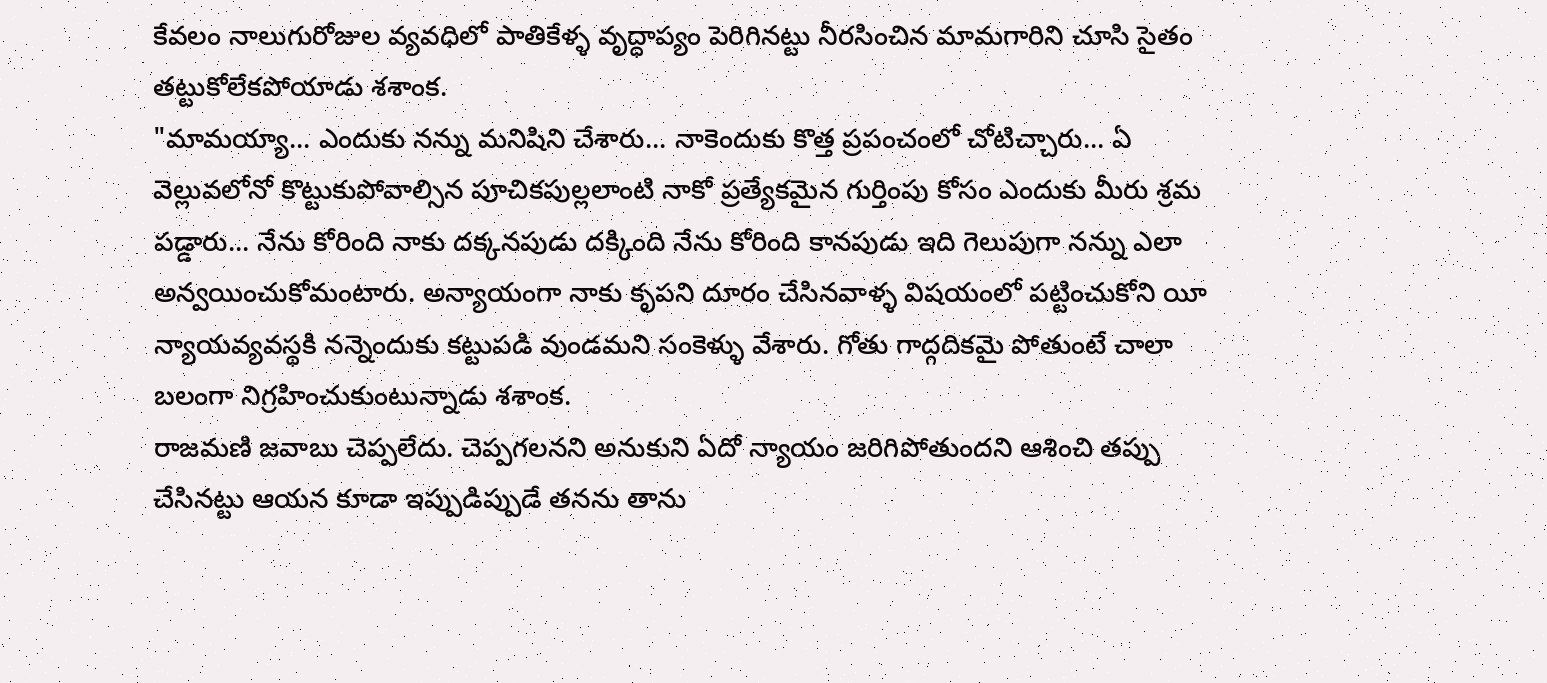కేవలం నాలుగురోజుల వ్యవధిలో పాతికేళ్ళ వృద్ధాప్యం పెరిగినట్టు నీరసించిన మామగారిని చూసి సైతం తట్టుకోలేకపోయాడు శశాంక.
"మామయ్యా... ఎందుకు నన్ను మనిషిని చేశారు... నాకెందుకు కొత్త ప్రపంచంలో చోటిచ్చారు... ఏ వెల్లువలోనో కొట్టుకుపోవాల్సిన పూచికపుల్లలాంటి నాకో ప్రత్యేకమైన గుర్తింపు కోసం ఎందుకు మీరు శ్రమ పడ్డారు... నేను కోరింది నాకు దక్కనపుడు దక్కింది నేను కోరింది కానపుడు ఇది గెలుపుగా నన్ను ఎలా అన్వయించుకోమంటారు. అన్యాయంగా నాకు కృపని దూరం చేసినవాళ్ళ విషయంలో పట్టించుకోని యీ న్యాయవ్యవస్థకి నన్నెందుకు కట్టుపడి వుండమని సంకెళ్ళు వేశారు. గోతు గాద్గదికమై పోతుంటే చాలా బలంగా నిగ్రహించుకుంటున్నాడు శశాంక.
రాజమణి జవాబు చెప్పలేదు. చెప్పగలనని అనుకుని ఏదో న్యాయం జరిగిపోతుందని ఆశించి తప్పు చేసినట్టు ఆయన కూడా ఇప్పుడిప్పుడే తనను తాను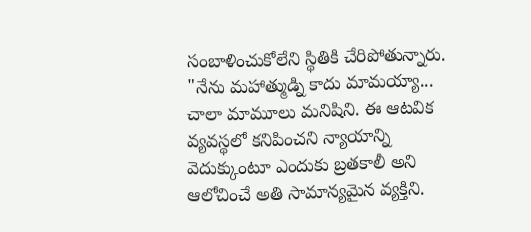సంబాళించుకోలేని స్థితికి చేరిపోతున్నారు.
"నేను మహాత్ముడ్ని కాదు మామయ్యా... చాలా మామూలు మనిషిని. ఈ ఆటవిక వ్యవస్థలో కనిపించని న్యాయాన్ని వెదుక్కుంటూ ఎందుకు బ్రతకాలీ అని ఆలోచించే అతి సామాన్యమైన వ్యక్తిని.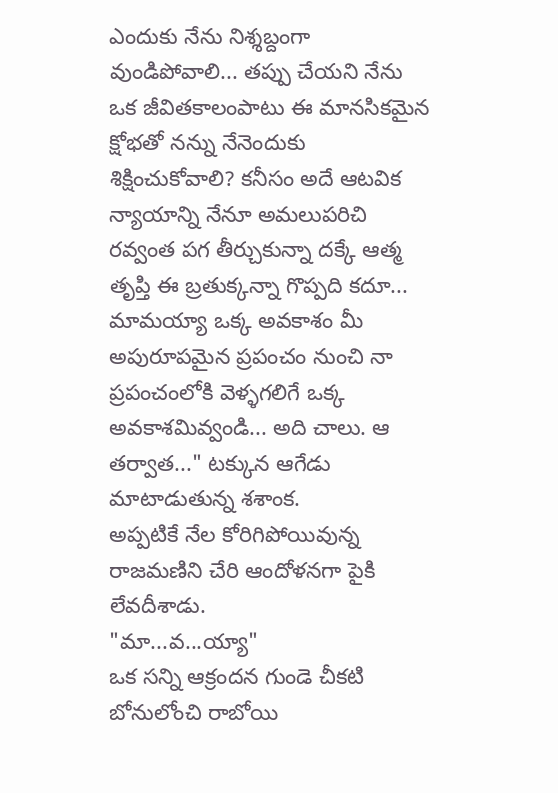ఎందుకు నేను నిశ్శబ్దంగా వుండిపోవాలి... తప్పు చేయని నేను ఒక జీవితకాలంపాటు ఈ మానసికమైన క్షోభతో నన్ను నేనెందుకు శిక్షించుకోవాలి? కనీసం అదే ఆటవిక న్యాయాన్ని నేనూ అమలుపరిచి రవ్వంత పగ తీర్చుకున్నా దక్కే ఆత్మ తృప్తి ఈ బ్రతుక్కన్నా గొప్పది కదూ... మామయ్యా ఒక్క అవకాశం మీ అపురూపమైన ప్రపంచం నుంచి నా ప్రపంచంలోకి వెళ్ళగలిగే ఒక్క అవకాశమివ్వండి... అది చాలు. ఆ తర్వాత..." టక్కున ఆగేడు మాటాడుతున్న శశాంక.
అప్పటికే నేల కోరిగిపోయివున్న రాజమణిని చేరి ఆందోళనగా పైకి లేవదీశాడు.
"మా...వ...య్యా"
ఒక సన్ని ఆక్రందన గుండె చీకటి బోనులోంచి రాబోయి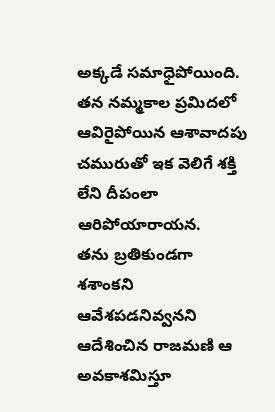అక్కడే సమాధైపోయింది.
తన నమ్మకాల ప్రమిదలో ఆవిరైపోయిన ఆశావాదపు చమురుతో ఇక వెలిగే శక్తి లేని దీపంలా ఆరిపోయారాయన.
తను బ్రతికుండగా శశాంకని ఆవేశపడనివ్వనని ఆదేశించిన రాజమణి ఆ అవకాశమిస్తూ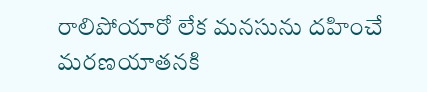రాలిపోయారో లేక మనసును దహించే మరణయాతనకి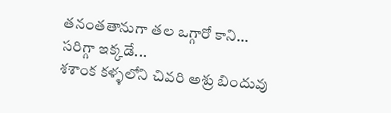తనంతతానుగా తల ఒగ్గారో కాని...
సరిగ్గా ఇక్కడే...
శశాంక కళ్ళలోని చివరి అశ్రు బిందువు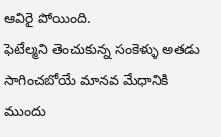ఆవిరై పోయింది.
ఫెటేల్మని తెంచుకున్న సంకెళ్ళు అతడు సాగించబోయే మానవ మేధానికి ముందు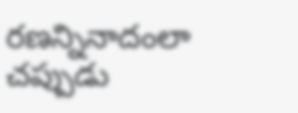రణన్నినాదంలా చప్పుడు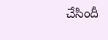చేసిందీ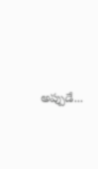అప్పుడే...